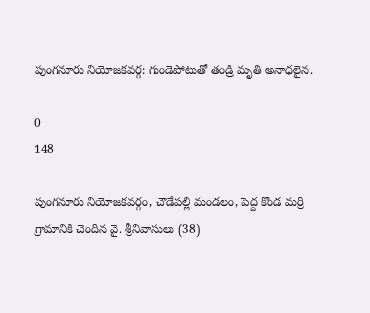పుంగనూరు నియోజకవర్గ: గుండెపోటుతో తండ్రి మృతి అనాధలైన.

0
148

పుంగనూరు నియోజకవర్గం, చౌడేపల్లి మండలం, పెద్ద కొండ మర్రి గ్రామానికి చెందిన వై. శ్రీనివాసులు (38)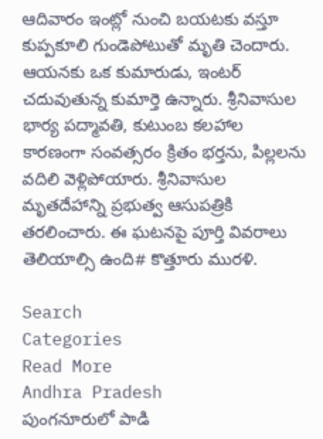ఆదివారం ఇంట్లో నుంచి బయటకు వస్తూ కుప్పకూలి గుండెపోటుతో మృతి చెందారు. ఆయనకు ఒక కుమారుడు, ఇంటర్ చదువుతున్న కుమార్తె ఉన్నారు. శ్రీనివాసుల భార్య పద్మావతి, కుటుంబ కలహాల కారణంగా సంవత్సరం క్రితం భర్తను, పిల్లలను వదిలి వెళ్లిపోయారు. శ్రీనివాసుల మృతదేహాన్ని ప్రభుత్వ ఆసుపత్రికి తరలించారు. ఈ ఘటనపై పూర్తి వివరాలు తెలియాల్సి ఉంది# కొత్తూరు మురళి.

Search
Categories
Read More
Andhra Pradesh
పుంగనూరులో పాడి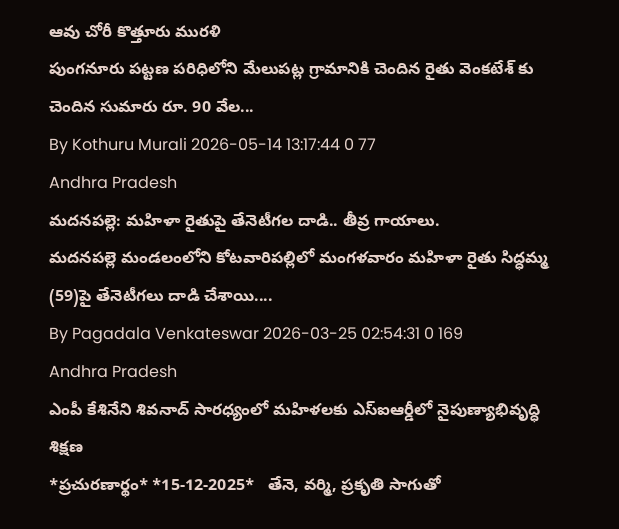ఆవు చోరీ కొత్తూరు మురళి
పుంగనూరు పట్టణ పరిధిలోని మేలుపట్ల గ్రామానికి చెందిన రైతు వెంకటేశ్ కు చెందిన సుమారు రూ. 90 వేల...
By Kothuru Murali 2026-05-14 13:17:44 0 77
Andhra Pradesh
మదనపల్లె: మహిళా రైతుపై తేనెటీగల దాడి.. తీవ్ర గాయాలు.
మదనపల్లె మండలంలోని కోటవారిపల్లిలో మంగళవారం మహిళా రైతు సిద్ధమ్మ (59)పై తేనెటీగలు దాడి చేశాయి....
By Pagadala Venkateswar 2026-03-25 02:54:31 0 169
Andhra Pradesh
ఎంపీ కేశినేని శివనాద్ సారధ్యంలో మహిళలకు ఎస్ఐఆర్డీలో నైపుణ్యాభివృద్ధి శిక్షణ
*ప్ర‌చుర‌ణార్థం* *15-12-2025*   తేనె, వర్మి, ప్రకృతి సాగుతో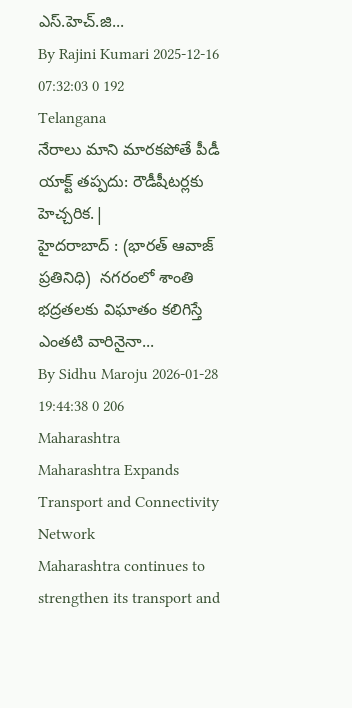ఎస్.హెచ్.జి...
By Rajini Kumari 2025-12-16 07:32:03 0 192
Telangana
నేరాలు మాని మారకపోతే పీడీ యాక్ట్ తప్పదు: రౌడీషీటర్లకు హెచ్చరిక.|
హైదరాబాద్ : (భారత్ ఆవాజ్ ప్రతినిధి)  నగరంలో శాంతి భద్రతలకు విఘాతం కలిగిస్తే ఎంతటి వారినైనా...
By Sidhu Maroju 2026-01-28 19:44:38 0 206
Maharashtra
Maharashtra Expands Transport and Connectivity Network
Maharashtra continues to strengthen its transport and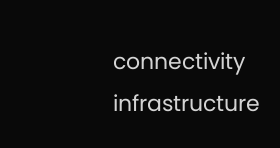connectivity infrastructure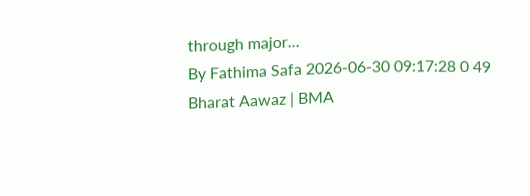through major...
By Fathima Safa 2026-06-30 09:17:28 0 49
Bharat Aawaz | BMA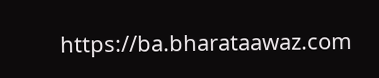https://ba.bharataawaz.com